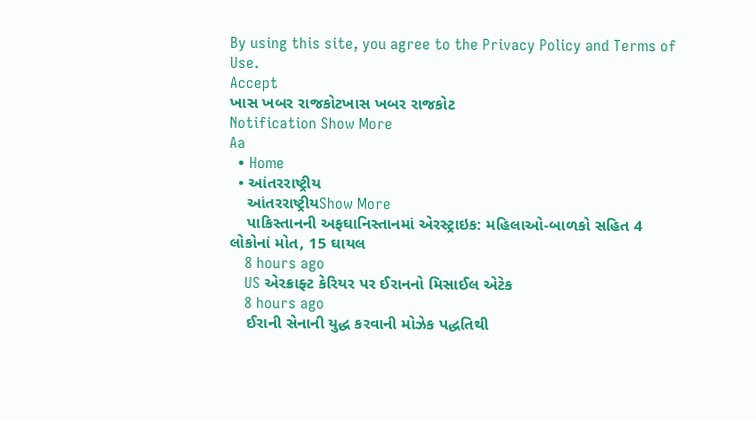By using this site, you agree to the Privacy Policy and Terms of Use.
Accept
ખાસ ખબર રાજકોટખાસ ખબર રાજકોટ
Notification Show More
Aa
  • Home
  • આંતરરાષ્ટ્રીય
    આંતરરાષ્ટ્રીયShow More
    પાકિસ્તાનની અફઘાનિસ્તાનમાં એરસ્ટ્રાઇક: મહિલાઓ-બાળકો સહિત 4 લોકોનાં મોત, 15 ઘાયલ
    8 hours ago
    US એરક્રાફ્ટ કેરિયર પર ઈરાનનો મિસાઈલ એટેક
    8 hours ago
    ઈરાની સેનાની યુદ્ધ કરવાની મોઝેક પદ્ધતિથી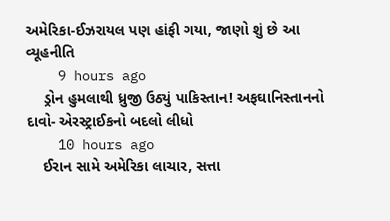અમેરિકા-ઈઝરાયલ પણ હાંફી ગયા, જાણો શું છે આ વ્યૂહનીતિ
    9 hours ago
    ડ્રોન હુમલાથી ધ્રુજી ઉઠ્યું પાકિસ્તાન! અફઘાનિસ્તાનનો દાવો- એરસ્ટ્રાઈકનો બદલો લીધો
    10 hours ago
    ઈરાન સામે અમેરિકા લાચાર, સત્તા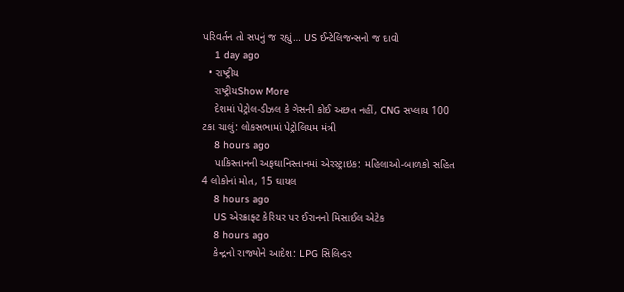પરિવર્તન તો સપનું જ રહ્યું… US ઈન્ટેલિજન્સનો જ દાવો
    1 day ago
  • રાષ્ટ્રીય
    રાષ્ટ્રીયShow More
    દેશમાં પેટ્રોલ-ડીઝલ કે ગેસની કોઈ અછત નહીં, CNG સપ્લાય 100 ટકા ચાલું: લોકસભામાં પેટ્રોલિયમ મંત્રી
    8 hours ago
    પાકિસ્તાનની અફઘાનિસ્તાનમાં એરસ્ટ્રાઇક: મહિલાઓ-બાળકો સહિત 4 લોકોનાં મોત, 15 ઘાયલ
    8 hours ago
    US એરક્રાફ્ટ કેરિયર પર ઈરાનનો મિસાઈલ એટેક
    8 hours ago
    કેન્દ્રનો રાજ્યોને આદેશ: LPG સિલિન્ડર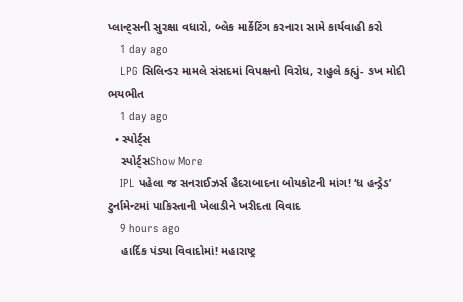પ્લાન્ટ્સની સુરક્ષા વધારો, બ્લેક માર્કેટિંગ કરનારા સામે કાર્યવાહી કરો
    1 day ago
    LPG સિલિન્ડર મામલે સંસદમાં વિપક્ષનો વિરોધ, રાહુલે કહ્યું- ઙખ મોદી ભયભીત
    1 day ago
  • સ્પોર્ટ્સ
    સ્પોર્ટ્સShow More
    IPL પહેલા જ સનરાઈઝર્સ હૈદરાબાદના બોયકોટની માંગ! ‘ધ હન્ડ્રેડ’ ટુર્નામેન્ટમાં પાકિસ્તાની ખેલાડીને ખરીદતા વિવાદ
    9 hours ago
    હાર્દિક પંડ્યા વિવાદોમાં! મહારાષ્ટ્ર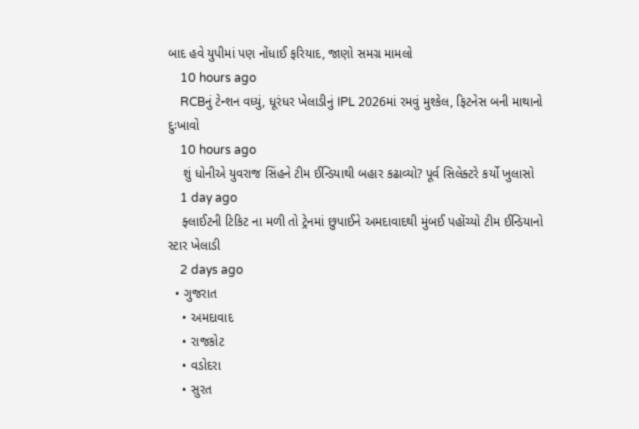બાદ હવે યુપીમાં પણ નોંધાઈ ફરિયાદ, જાણો સમગ્ર મામલો
    10 hours ago
    RCBનું ટેન્શન વધ્યું, ધૂરંધર ખેલાડીનું IPL 2026માં રમવું મુશ્કેલ, ફિટનેસ બની માથાનો દુઃખાવો
    10 hours ago
    શું ધોનીએ યુવરાજ સિંહને ટીમ ઈન્ડિયાથી બહાર કઢાવ્યો? પૂર્વ સિલેક્ટરે કર્યો ખુલાસો
    1 day ago
    ફ્લાઈટની ટિકિટ ના મળી તો ટ્રેનમાં છુપાઈને અમદાવાદથી મુંબઈ પહોંચ્યો ટીમ ઈન્ડિયાનો સ્ટાર ખેલાડી
    2 days ago
  • ગુજરાત
    • અમદાવાદ
    • રાજકોટ
    • વડોદરા
    • સુરત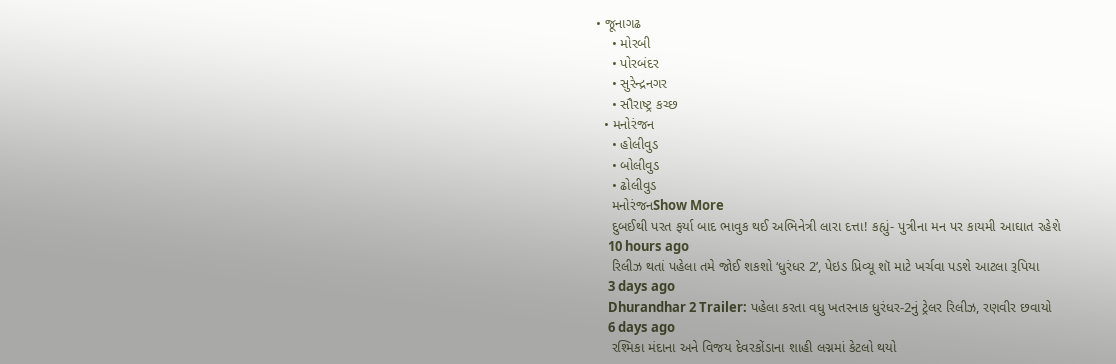• જૂનાગઢ
    • મોરબી
    • પોરબંદર
    • સુરેન્દ્રનગર
    • સૌરાષ્ટ્ર કચ્છ
  • મનોરંજન
    • હોલીવુડ
    • બોલીવુડ
    • ઢોલીવુડ
    મનોરંજનShow More
    દુબઈથી પરત ફર્યા બાદ ભાવુક થઈ અભિનેત્રી લારા દત્તા! કહ્યું- પુત્રીના મન પર કાયમી આઘાત રહેશે
    10 hours ago
    રિલીઝ થતાં પહેલા તમે જોઈ શકશો ‘ધુરંધર 2’, પેઇડ પ્રિવ્યૂ શૉ માટે ખર્ચવા પડશે આટલા રૂપિયા
    3 days ago
    Dhurandhar 2 Trailer: પહેલા કરતા વધુ ખતરનાક ધુરંધર-2નું ટ્રેલર રિલીઝ, રણવીર છવાયો
    6 days ago
    રશ્મિકા મંદાના અને વિજય દેવરકોંડાના શાહી લગ્નમાં કેટલો થયો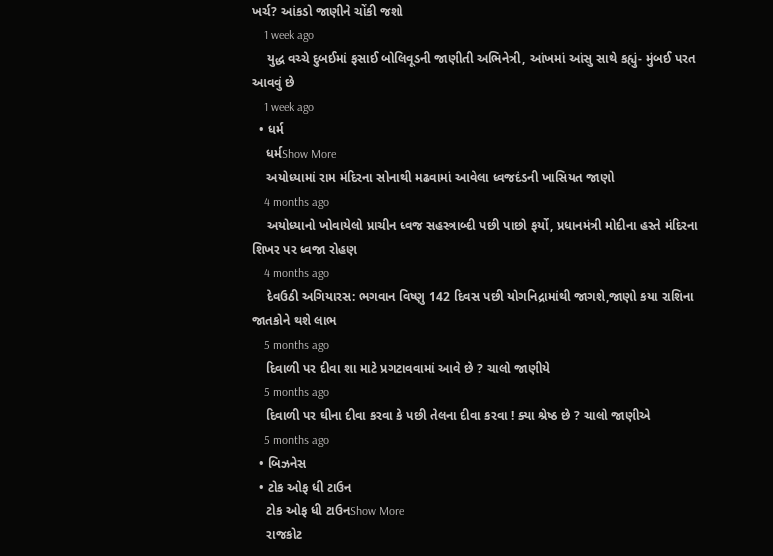ખર્ચ? આંકડો જાણીને ચોંકી જશો
    1 week ago
    યુદ્ધ વચ્ચે દુબઈમાં ફસાઈ બોલિવૂડની જાણીતી અભિનેત્રી, આંખમાં આંસુ સાથે કહ્યું- મુંબઈ પરત આવવું છે
    1 week ago
  • ધર્મ
    ધર્મShow More
    અયોધ્યામાં રામ મંદિરના સોનાથી મઢવામાં આવેલા ધ્વજદંડની ખાસિયત જાણો
    4 months ago
    અયોધ્યાનો ખોવાયેલો પ્રાચીન ધ્વજ સહસ્ત્રાબ્દી પછી પાછો ફર્યો, પ્રધાનમંત્રી મોદીના હસ્તે મંદિરના શિખર પર ધ્વજા રોહણ
    4 months ago
    દેવઉઠી અગિયારસ: ભગવાન વિષ્ણુ 142 દિવસ પછી યોગનિદ્રામાંથી જાગશે,જાણો કયા રાશિના જાતકોને થશે લાભ
    5 months ago
    દિવાળી પર દીવા શા માટે પ્રગટાવવામાં આવે છે ? ચાલો જાણીયે
    5 months ago
    દિવાળી પર ઘીના દીવા કરવા કે પછી તેલના દીવા કરવા ! ક્યા શ્રેષ્ઠ છે ? ચાલો જાણીએ
    5 months ago
  • બિઝનેસ
  • ટોક ઓફ ધી ટાઉન
    ટોક ઓફ ધી ટાઉનShow More
    રાજકોટ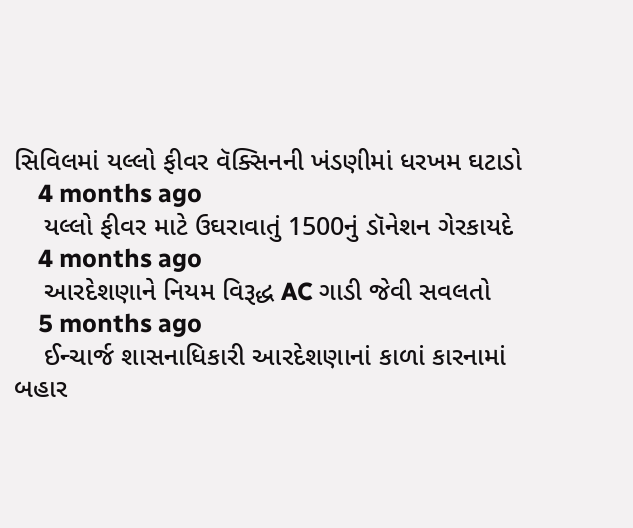સિવિલમાં યલ્લો ફીવર વૅક્સિનની ખંડણીમાં ધરખમ ઘટાડો
    4 months ago
    યલ્લો ફીવર માટે ઉઘરાવાતું 1500નું ડૉનેશન ગેરકાયદે
    4 months ago
    આરદેશણાને નિયમ વિરૂદ્ધ AC ગાડી જેવી સવલતો
    5 months ago
    ઈન્ચાર્જ શાસનાધિકારી આરદેશણાનાં કાળાં કારનામાં બહાર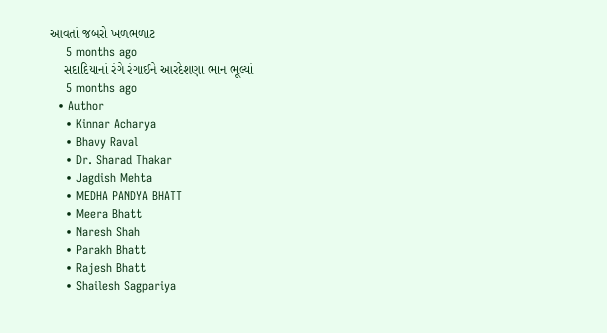આવતાં જબરો ખળભળાટ
    5 months ago
    સદાદિયાનાં રંગે રંગાઈને આરદેશણા ભાન ભૂલ્યાં
    5 months ago
  • Author
    • Kinnar Acharya
    • Bhavy Raval
    • Dr. Sharad Thakar
    • Jagdish Mehta
    • MEDHA PANDYA BHATT
    • Meera Bhatt
    • Naresh Shah
    • Parakh Bhatt
    • Rajesh Bhatt
    • Shailesh Sagpariya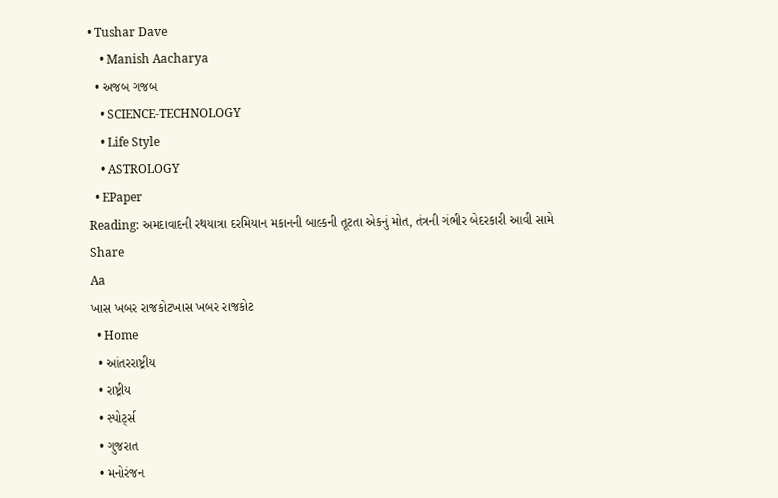• Tushar Dave
    • Manish Aacharya
  • અજબ ગજબ
    • SCIENCE-TECHNOLOGY
    • Life Style
    • ASTROLOGY
  • EPaper
Reading: અમદાવાદની રથયાત્રા દરમિયાન મકાનની બાલ્કની તૂટતા એકનું મોત, તંત્રની ગંભીર બેદરકારી આવી સામે
Share
Aa
ખાસ ખબર રાજકોટખાસ ખબર રાજકોટ
  • Home
  • આંતરરાષ્ટ્રીય
  • રાષ્ટ્રીય
  • સ્પોર્ટ્સ
  • ગુજરાત
  • મનોરંજન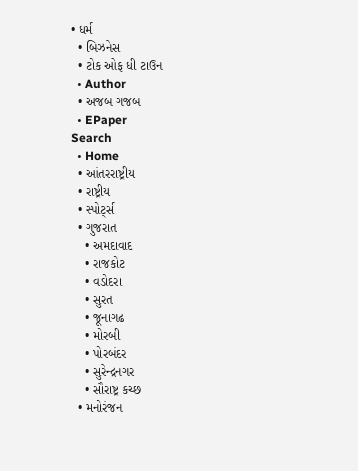• ધર્મ
  • બિઝનેસ
  • ટોક ઓફ ધી ટાઉન
  • Author
  • અજબ ગજબ
  • EPaper
Search
  • Home
  • આંતરરાષ્ટ્રીય
  • રાષ્ટ્રીય
  • સ્પોર્ટ્સ
  • ગુજરાત
    • અમદાવાદ
    • રાજકોટ
    • વડોદરા
    • સુરત
    • જૂનાગઢ
    • મોરબી
    • પોરબંદર
    • સુરેન્દ્રનગર
    • સૌરાષ્ટ્ર કચ્છ
  • મનોરંજન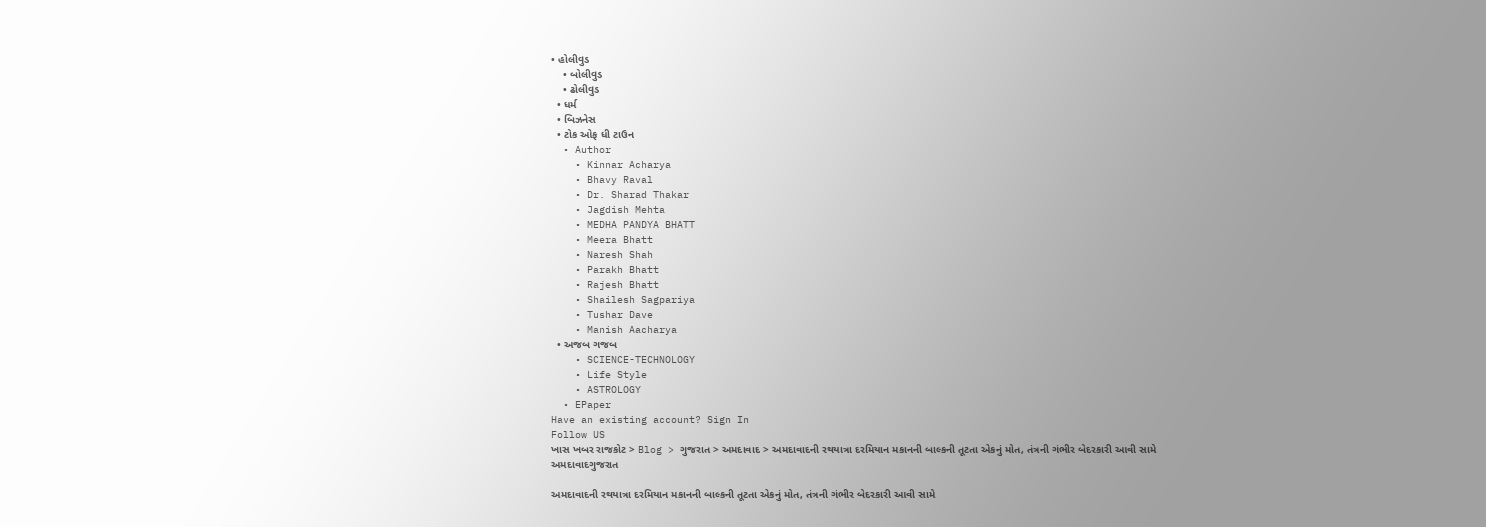• હોલીવુડ
    • બોલીવુડ
    • ઢોલીવુડ
  • ધર્મ
  • બિઝનેસ
  • ટોક ઓફ ધી ટાઉન
  • Author
    • Kinnar Acharya
    • Bhavy Raval
    • Dr. Sharad Thakar
    • Jagdish Mehta
    • MEDHA PANDYA BHATT
    • Meera Bhatt
    • Naresh Shah
    • Parakh Bhatt
    • Rajesh Bhatt
    • Shailesh Sagpariya
    • Tushar Dave
    • Manish Aacharya
  • અજબ ગજબ
    • SCIENCE-TECHNOLOGY
    • Life Style
    • ASTROLOGY
  • EPaper
Have an existing account? Sign In
Follow US
ખાસ ખબર રાજકોટ > Blog > ગુજરાત > અમદાવાદ > અમદાવાદની રથયાત્રા દરમિયાન મકાનની બાલ્કની તૂટતા એકનું મોત, તંત્રની ગંભીર બેદરકારી આવી સામે
અમદાવાદગુજરાત

અમદાવાદની રથયાત્રા દરમિયાન મકાનની બાલ્કની તૂટતા એકનું મોત, તંત્રની ગંભીર બેદરકારી આવી સામે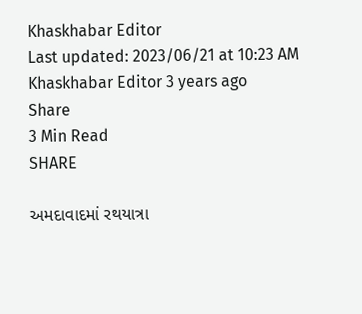Khaskhabar Editor
Last updated: 2023/06/21 at 10:23 AM
Khaskhabar Editor 3 years ago
Share
3 Min Read
SHARE

અમદાવાદમાં રથયાત્રા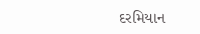દરમિયાન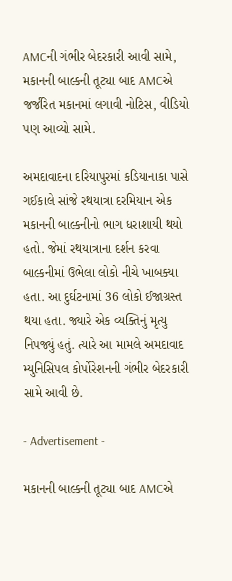AMCની ગંભીર બેદરકારી આવી સામે, મકાનની બાલ્કની તૂટ્યા બાદ AMCએ જર્જરિત મકાનમાં લગાવી નોટિસ, વીડિયો પણ આવ્યો સામે.

અમદાવાદના દરિયાપુરમાં કડિયાનાકા પાસે ગઈકાલે સાંજે રથયાત્રા દરમિયાન એક મકાનની બાલ્કનીનો ભાગ ધરાશાયી થયો હતો. જેમાં રથયાત્રાના દર્શન કરવા બાલ્કનીમાં ઉભેલા લોકો નીચે ખાબક્યા હતા. આ દુર્ઘટનામાં 36 લોકો ઈજાગ્રસ્ત થયા હતા. જ્યારે એક વ્યક્તિનું મૃત્યુ નિપજ્યું હતું. ત્યારે આ મામલે અમદાવાદ મ્યુનિસિપલ કોર્પોરેશનની ગંભીર બેદરકારી સામે આવી છે.

- Advertisement -

મકાનની બાલ્કની તૂટ્યા બાદ AMCએ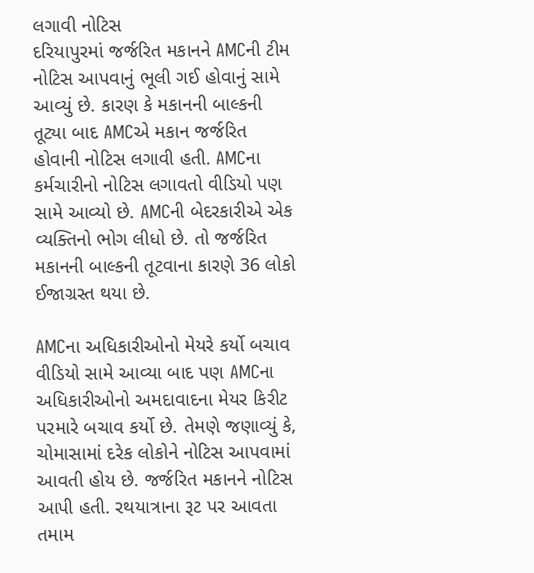લગાવી નોટિસ
દરિયાપુરમાં જર્જરિત મકાનને AMCની ટીમ નોટિસ આપવાનું ભૂલી ગઈ હોવાનું સામે આવ્યું છે. કારણ કે મકાનની બાલ્કની તૂટ્યા બાદ AMCએ મકાન જર્જરિત હોવાની નોટિસ લગાવી હતી. AMCના કર્મચારીનો નોટિસ લગાવતો વીડિયો પણ સામે આવ્યો છે. AMCની બેદરકારીએ એક વ્યક્તિનો ભોગ લીધો છે. તો જર્જરિત મકાનની બાલ્કની તૂટવાના કારણે 36 લોકો ઈજાગ્રસ્ત થયા છે.

AMCના અધિકારીઓનો મેયરે કર્યો બચાવ
વીડિયો સામે આવ્યા બાદ પણ AMCના અધિકારીઓનો અમદાવાદના મેયર કિરીટ પરમારે બચાવ કર્યો છે. તેમણે જણાવ્યું કે, ચોમાસામાં દરેક લોકોને નોટિસ આપવામાં આવતી હોય છે. જર્જરિત મકાનને નોટિસ આપી હતી. રથયાત્રાના રૂટ પર આવતા તમામ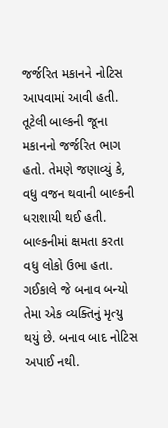જર્જરિત મકાનને નોટિસ આપવામાં આવી હતી. તૂટેલી બાલ્કની જૂના મકાનનો જર્જરિત ભાગ હતો. તેમણે જણાવ્યું કે, વધુ વજન થવાની બાલ્કની ધરાશાયી થઈ હતી. બાલ્કનીમાં ક્ષમતા કરતા વધુ લોકો ઉભા હતા. ગઈકાલે જે બનાવ બન્યો તેમા એક વ્યક્તિનું મૃત્યુ થયું છે. બનાવ બાદ નોટિસ અપાઈ નથી.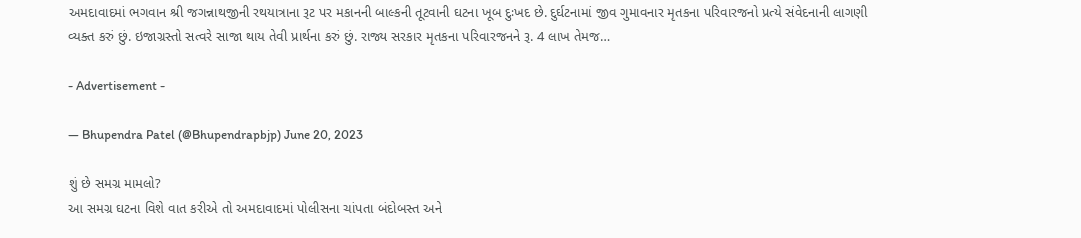અમદાવાદમાં ભગવાન શ્રી જગન્નાથજીની રથયાત્રાના રૂટ પર મકાનની બાલ્કની તૂટવાની ઘટના ખૂબ દુઃખદ છે. દુર્ઘટનામાં જીવ ગુમાવનાર મૃતકના પરિવારજનો પ્રત્યે સંવેદનાની લાગણી વ્યક્ત કરું છું. ઇજાગ્રસ્તો સત્વરે સાજા થાય તેવી પ્રાર્થના કરું છું. રાજ્ય સરકાર મૃતકના પરિવારજનને રૂ. 4 લાખ તેમજ…

- Advertisement -

— Bhupendra Patel (@Bhupendrapbjp) June 20, 2023

શું છે સમગ્ર મામલો?
આ સમગ્ર ઘટના વિશે વાત કરીએ તો અમદાવાદમાં પોલીસના ચાંપતા બંદોબસ્ત અને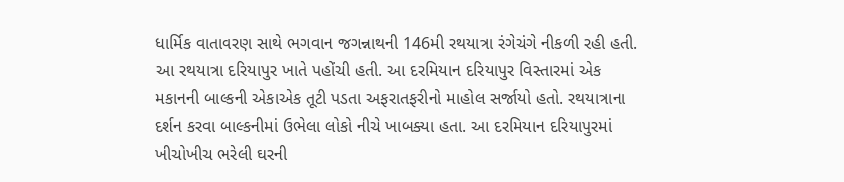ધાર્મિક વાતાવરણ સાથે ભગવાન જગન્નાથની 146મી રથયાત્રા રંગેચંગે નીકળી રહી હતી. આ રથયાત્રા દરિયાપુર ખાતે પહોંચી હતી. આ દરમિયાન દરિયાપુર વિસ્તારમાં એક મકાનની બાલ્કની એકાએક તૂટી પડતા અફરાતફરીનો માહોલ સર્જાયો હતો. રથયાત્રાના દર્શન કરવા બાલ્કનીમાં ઉભેલા લોકો નીચે ખાબક્યા હતા. આ દરમિયાન દરિયાપુરમાં ખીચોખીચ ભરેલી ઘરની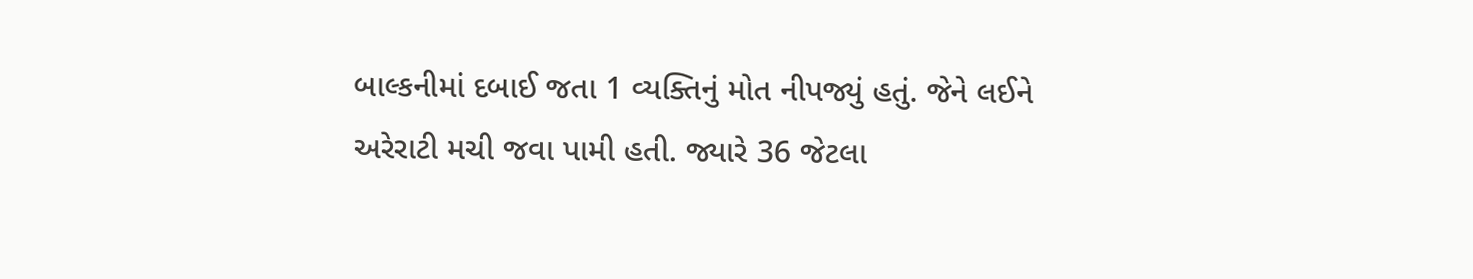બાલ્કનીમાં દબાઈ જતા 1 વ્યક્તિનું મોત નીપજ્યું હતું. જેને લઈને અરેરાટી મચી જવા પામી હતી. જ્યારે 36 જેટલા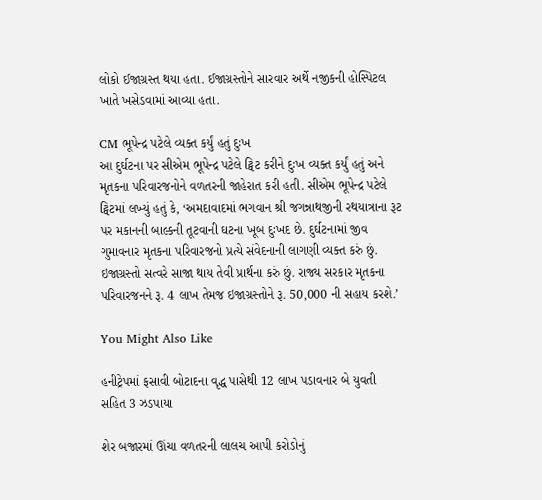લોકો ઈજાગ્રસ્ત થયા હતા. ઈજાગ્રસ્તોને સારવાર અર્થે નજીકની હોસ્પિટલ ખાતે ખસેડવામાં આવ્યા હતા.

CM ભૂપેન્દ્ર પટેલે વ્યક્ત કર્યું હતું દુઃખ
આ દુર્ઘટના પર સીએમ ભૂપેન્દ્ર પટેલે ટ્વિટ કરીને દુઃખ વ્યક્ત કર્યું હતું અને મૃતકના પરિવારજનોને વળતરની જાહેરાત કરી હતી. સીએમ ભૂપેન્દ્ર પટેલે ટ્વિટમાં લખ્યું હતું કે, ‘અમદાવાદમાં ભગવાન શ્રી જગન્નાથજીની રથયાત્રાના રૂટ પર મકાનની બાલ્કની તૂટવાની ઘટના ખૂબ દુઃખદ છે. દુર્ઘટનામાં જીવ ગુમાવનાર મૃતકના પરિવારજનો પ્રત્યે સંવેદનાની લાગણી વ્યક્ત કરું છું. ઇજાગ્રસ્તો સત્વરે સાજા થાય તેવી પ્રાર્થના કરું છું. રાજ્ય સરકાર મૃતકના પરિવારજનને રૂ. 4 લાખ તેમજ ઇજાગ્રસ્તોને રૂ. 50,000 ની સહાય કરશે.’

You Might Also Like

હનીટ્રેપમાં ફસાવી બોટાદના વૃદ્ધ પાસેથી 12 લાખ પડાવનાર બે યુવતી સહિત 3 ઝડપાયા

શેર બજારમાં ઊંચા વળતરની લાલચ આપી કરોડોનું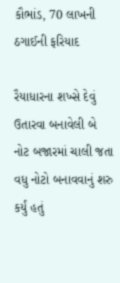કૌભાંડ, 70 લાખની ઠગાઈની ફરિયાદ

રૈયાધારના શખ્સે દેવું ઉતારવા બનાવેલી બે નોટ બજારમાં ચાલી જતા વધુ નોટો બનાવવાનું શરુ કર્યું હતું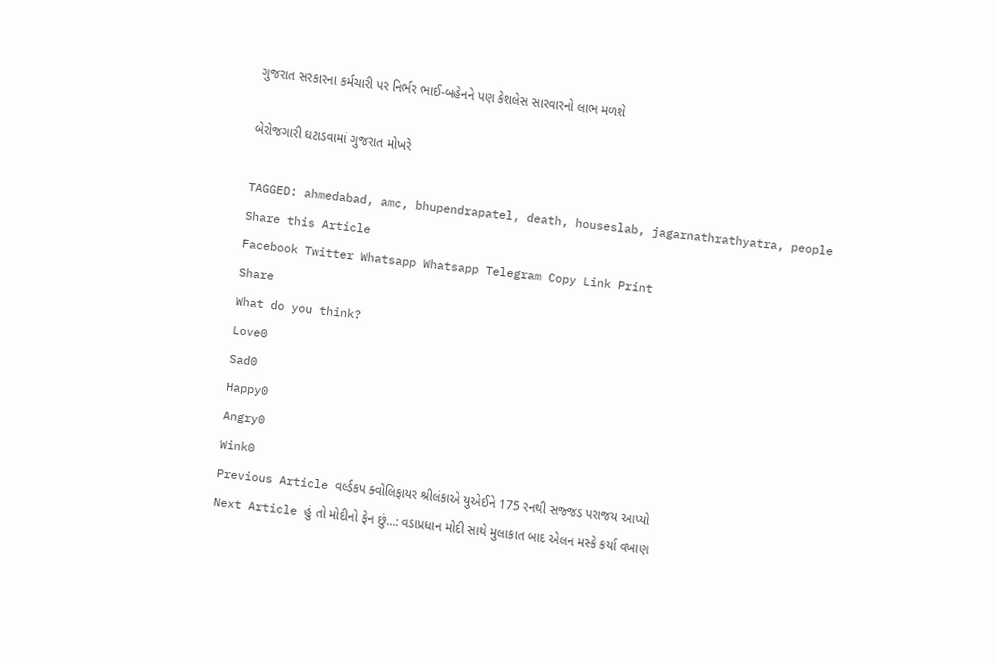ગુજરાત સરકારના કર્મચારી પર નિર્ભર ભાઈ-બહેનને પણ કેશલેસ સારવારનો લાભ મળશે

બેરોજગારી ઘટાડવામાં ગુજરાત મોખરે

TAGGED: ahmedabad, amc, bhupendrapatel, death, houseslab, jagarnathrathyatra, people
Share this Article
Facebook Twitter Whatsapp Whatsapp Telegram Copy Link Print
Share
What do you think?
Love0
Sad0
Happy0
Angry0
Wink0
Previous Article વર્લ્ડકપ ક્વોલિફાયર શ્રીલંકાએ યુએઈને 175 રનથી સજ્જડ પરાજય આપ્યો
Next Article હું તો મોદીનો ફેન છું…: વડાપ્રધાન મોદી સાથે મુલાકાત બાદ એલન મસ્કે કર્યા વખાણ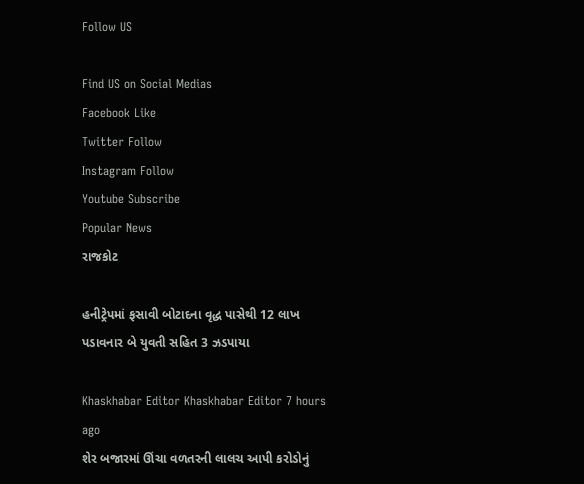Follow US

Find US on Social Medias
Facebook Like
Twitter Follow
Instagram Follow
Youtube Subscribe
Popular News
રાજકોટ

હનીટ્રેપમાં ફસાવી બોટાદના વૃદ્ધ પાસેથી 12 લાખ પડાવનાર બે યુવતી સહિત 3 ઝડપાયા

Khaskhabar Editor Khaskhabar Editor 7 hours ago
શેર બજારમાં ઊંચા વળતરની લાલચ આપી કરોડોનું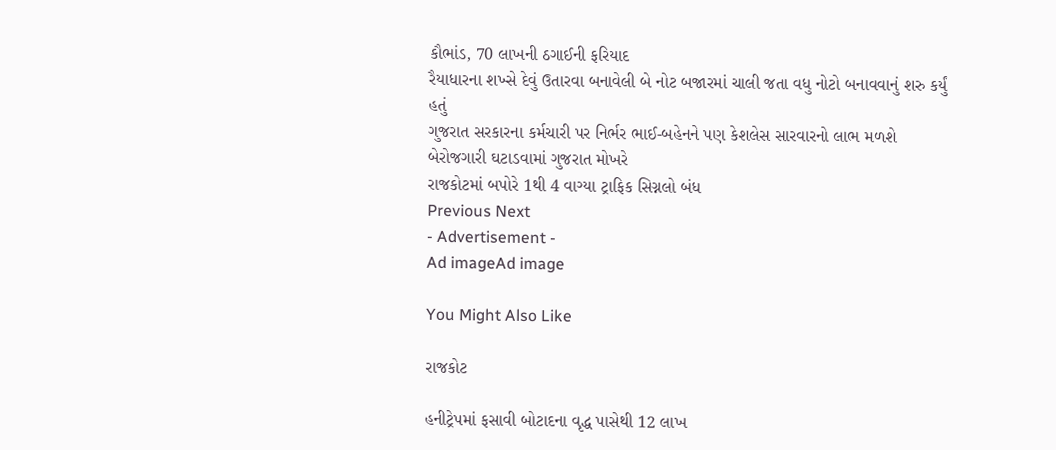કૌભાંડ, 70 લાખની ઠગાઈની ફરિયાદ
રૈયાધારના શખ્સે દેવું ઉતારવા બનાવેલી બે નોટ બજારમાં ચાલી જતા વધુ નોટો બનાવવાનું શરુ કર્યું હતું
ગુજરાત સરકારના કર્મચારી પર નિર્ભર ભાઈ-બહેનને પણ કેશલેસ સારવારનો લાભ મળશે
બેરોજગારી ઘટાડવામાં ગુજરાત મોખરે
રાજકોટમાં બપોરે 1થી 4 વાગ્યા ટ્રાફિક સિગ્નલો બંધ
Previous Next
- Advertisement -
Ad imageAd image

You Might Also Like

રાજકોટ

હનીટ્રેપમાં ફસાવી બોટાદના વૃદ્ધ પાસેથી 12 લાખ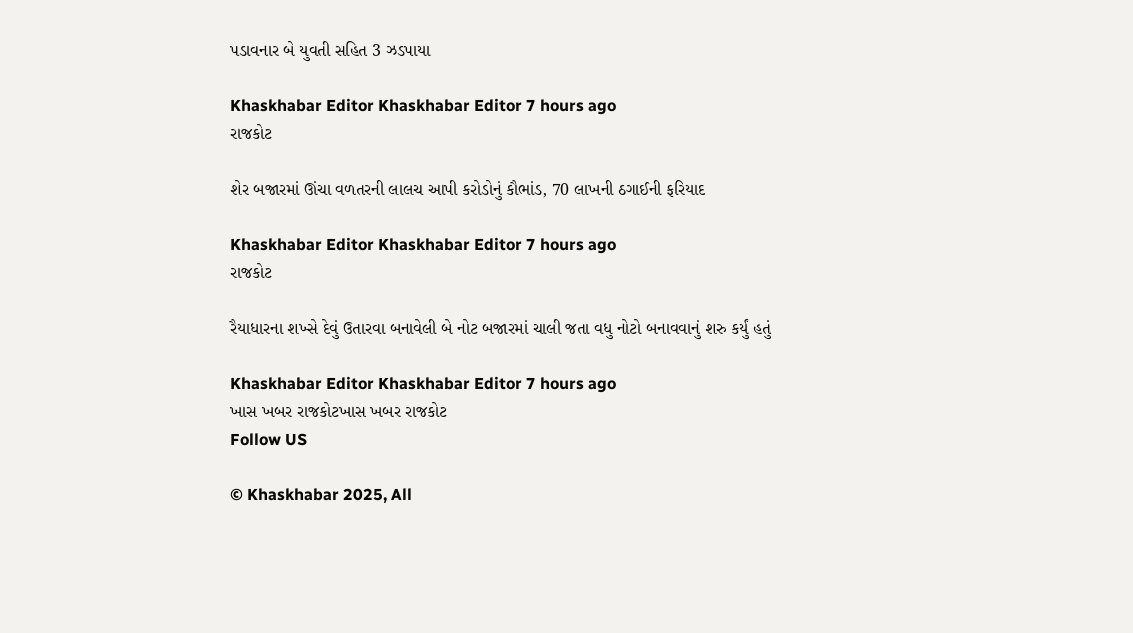પડાવનાર બે યુવતી સહિત 3 ઝડપાયા

Khaskhabar Editor Khaskhabar Editor 7 hours ago
રાજકોટ

શેર બજારમાં ઊંચા વળતરની લાલચ આપી કરોડોનું કૌભાંડ, 70 લાખની ઠગાઈની ફરિયાદ

Khaskhabar Editor Khaskhabar Editor 7 hours ago
રાજકોટ

રૈયાધારના શખ્સે દેવું ઉતારવા બનાવેલી બે નોટ બજારમાં ચાલી જતા વધુ નોટો બનાવવાનું શરુ કર્યું હતું

Khaskhabar Editor Khaskhabar Editor 7 hours ago
ખાસ ખબર રાજકોટખાસ ખબર રાજકોટ
Follow US

© Khaskhabar 2025, All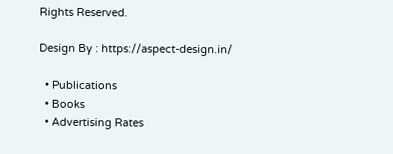Rights Reserved.

Design By : https://aspect-design.in/

  • Publications
  • Books
  • Advertising Rates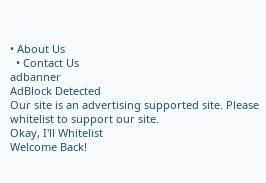• About Us
  • Contact Us
adbanner
AdBlock Detected
Our site is an advertising supported site. Please whitelist to support our site.
Okay, I'll Whitelist
Welcome Back!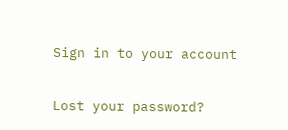Sign in to your account

Lost your password?